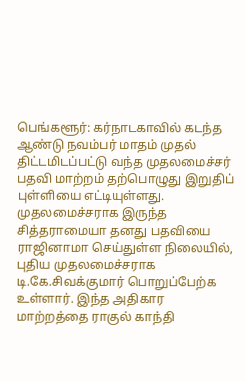பெங்களூர்: கர்நாடகாவில் கடந்த ஆண்டு நவம்பர் மாதம் முதல் திட்டமிடப்பட்டு வந்த முதலமைச்சர் பதவி மாற்றம் தற்பொழுது இறுதிப் புள்ளியை எட்டியுள்ளது. முதலமைச்சராக இருந்த சித்தராமையா தனது பதவியை ராஜினாமா செய்துள்ள நிலையில், புதிய முதலமைச்சராக டி.கே.சிவக்குமார் பொறுப்பேற்க உள்ளார். இந்த அதிகார மாற்றத்தை ராகுல் காந்தி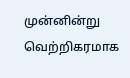முன்னின்று வெற்றிகரமாக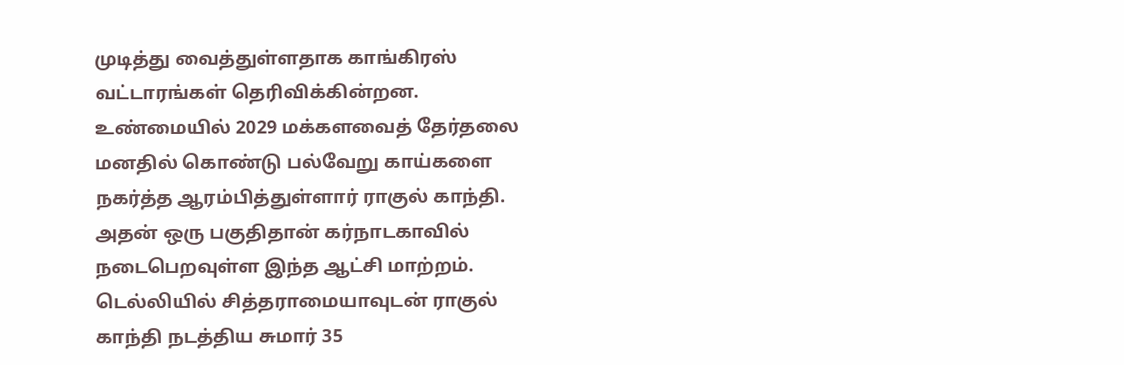முடித்து வைத்துள்ளதாக காங்கிரஸ் வட்டாரங்கள் தெரிவிக்கின்றன.
உண்மையில் 2029 மக்களவைத் தேர்தலை மனதில் கொண்டு பல்வேறு காய்களை நகர்த்த ஆரம்பித்துள்ளார் ராகுல் காந்தி. அதன் ஒரு பகுதிதான் கர்நாடகாவில் நடைபெறவுள்ள இந்த ஆட்சி மாற்றம்.
டெல்லியில் சித்தராமையாவுடன் ராகுல் காந்தி நடத்திய சுமார் 35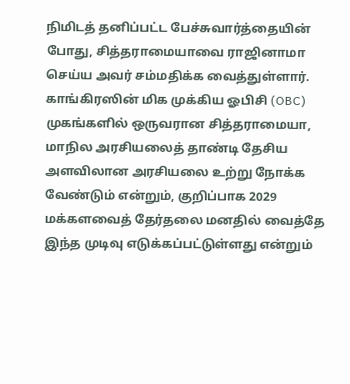நிமிடத் தனிப்பட்ட பேச்சுவார்த்தையின் போது, சித்தராமையாவை ராஜினாமா செய்ய அவர் சம்மதிக்க வைத்துள்ளார். காங்கிரஸின் மிக முக்கிய ஓபிசி (OBC) முகங்களில் ஒருவரான சித்தராமையா, மாநில அரசியலைத் தாண்டி தேசிய அளவிலான அரசியலை உற்று நோக்க வேண்டும் என்றும், குறிப்பாக 2029 மக்களவைத் தேர்தலை மனதில் வைத்தே இந்த முடிவு எடுக்கப்பட்டுள்ளது என்றும்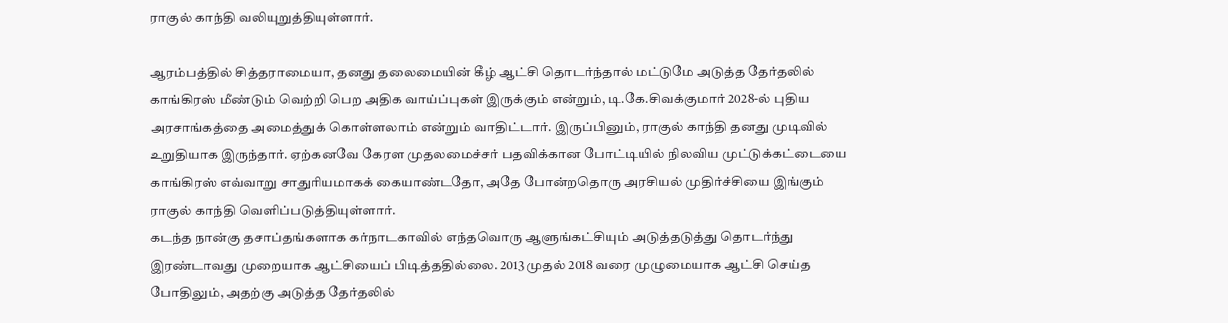ராகுல் காந்தி வலியுறுத்தியுள்ளார்.

ஆரம்பத்தில் சித்தராமையா, தனது தலைமையின் கீழ் ஆட்சி தொடர்ந்தால் மட்டுமே அடுத்த தேர்தலில் காங்கிரஸ் மீண்டும் வெற்றி பெற அதிக வாய்ப்புகள் இருக்கும் என்றும், டி.கே.சிவக்குமார் 2028-ல் புதிய அரசாங்கத்தை அமைத்துக் கொள்ளலாம் என்றும் வாதிட்டார். இருப்பினும், ராகுல் காந்தி தனது முடிவில் உறுதியாக இருந்தார். ஏற்கனவே கேரள முதலமைச்சர் பதவிக்கான போட்டியில் நிலவிய முட்டுக்கட்டையை காங்கிரஸ் எவ்வாறு சாதுரியமாகக் கையாண்டதோ, அதே போன்றதொரு அரசியல் முதிர்ச்சியை இங்கும் ராகுல் காந்தி வெளிப்படுத்தியுள்ளார்.
கடந்த நான்கு தசாப்தங்களாக கர்நாடகாவில் எந்தவொரு ஆளுங்கட்சியும் அடுத்தடுத்து தொடர்ந்து இரண்டாவது முறையாக ஆட்சியைப் பிடித்ததில்லை. 2013 முதல் 2018 வரை முழுமையாக ஆட்சி செய்த போதிலும், அதற்கு அடுத்த தேர்தலில்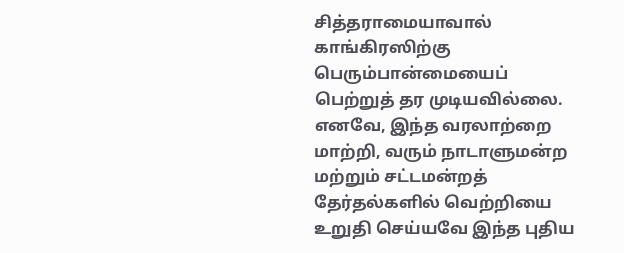சித்தராமையாவால் காங்கிரஸிற்கு பெரும்பான்மையைப் பெற்றுத் தர முடியவில்லை. எனவே, இந்த வரலாற்றை மாற்றி, வரும் நாடாளுமன்ற மற்றும் சட்டமன்றத் தேர்தல்களில் வெற்றியை உறுதி செய்யவே இந்த புதிய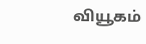வியூகம்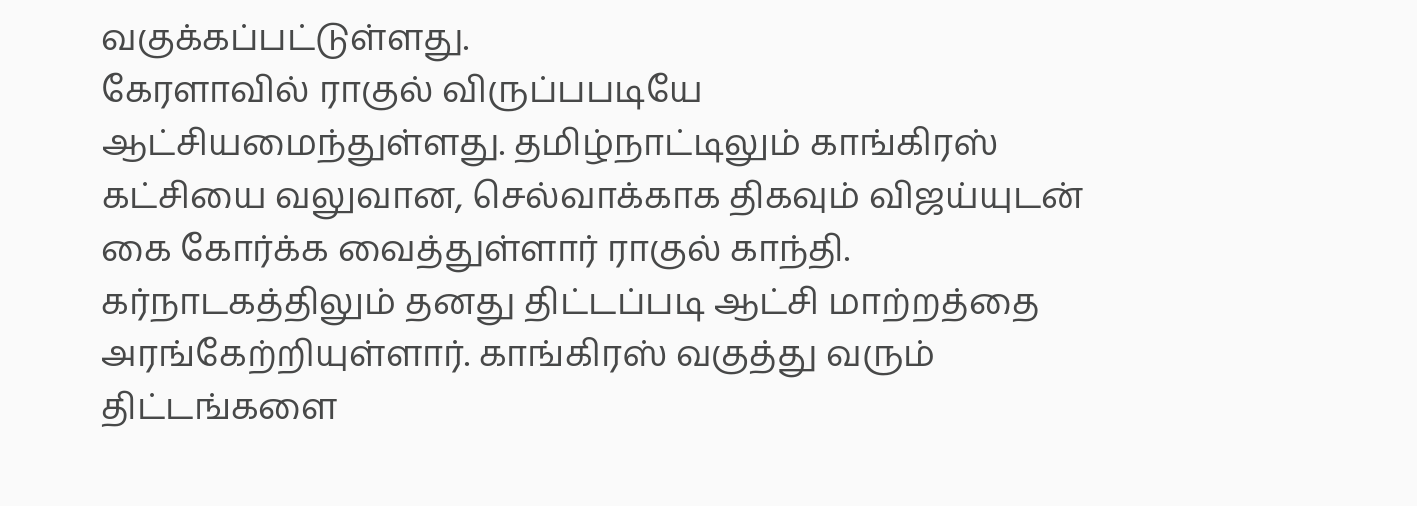வகுக்கப்பட்டுள்ளது.
கேரளாவில் ராகுல் விருப்பபடியே ஆட்சியமைந்துள்ளது. தமிழ்நாட்டிலும் காங்கிரஸ் கட்சியை வலுவான, செல்வாக்காக திகவும் விஜய்யுடன் கை கோர்க்க வைத்துள்ளார் ராகுல் காந்தி. கர்நாடகத்திலும் தனது திட்டப்படி ஆட்சி மாற்றத்தை அரங்கேற்றியுள்ளார். காங்கிரஸ் வகுத்து வரும் திட்டங்களை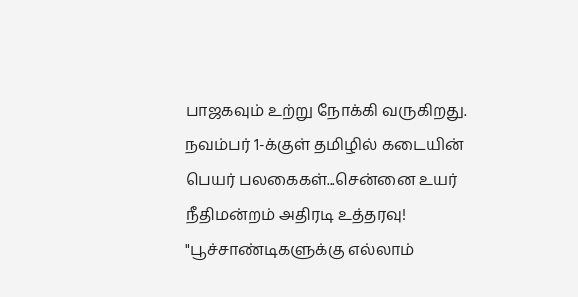பாஜகவும் உற்று நோக்கி வருகிறது.
நவம்பர் 1-க்குள் தமிழில் கடையின் பெயர் பலகைகள்...சென்னை உயர் நீதிமன்றம் அதிரடி உத்தரவு!
"பூச்சாண்டிகளுக்கு எல்லாம்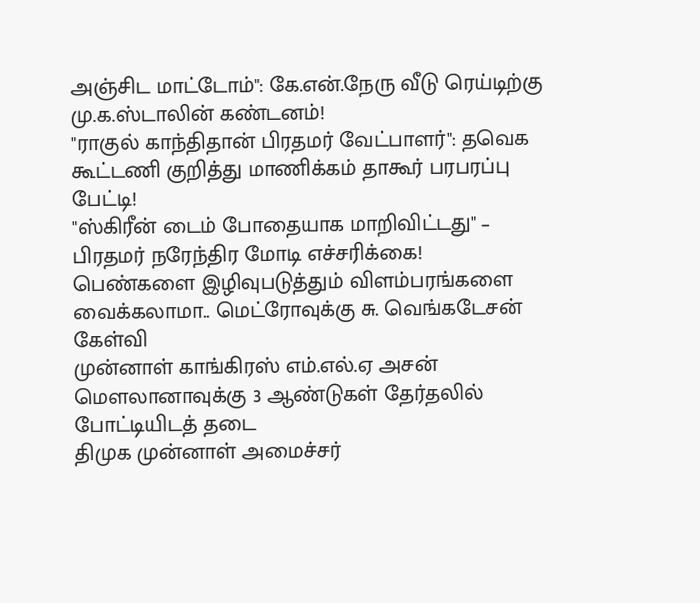அஞ்சிட மாட்டோம்": கே.என்.நேரு வீடு ரெய்டிற்கு மு.க.ஸ்டாலின் கண்டனம்!
"ராகுல் காந்திதான் பிரதமர் வேட்பாளர்": தவெக கூட்டணி குறித்து மாணிக்கம் தாகூர் பரபரப்பு பேட்டி!
"ஸ்கிரீன் டைம் போதையாக மாறிவிட்டது" – பிரதமர் நரேந்திர மோடி எச்சரிக்கை!
பெண்களை இழிவுபடுத்தும் விளம்பரங்களை வைக்கலாமா.. மெட்ரோவுக்கு சு. வெங்கடேசன் கேள்வி
முன்னாள் காங்கிரஸ் எம்.எல்.ஏ அசன் மௌலானாவுக்கு 3 ஆண்டுகள் தேர்தலில் போட்டியிடத் தடை
திமுக முன்னாள் அமைச்சர்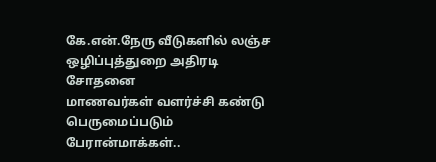கே.என்.நேரு வீடுகளில் லஞ்ச ஒழிப்புத்துறை அதிரடி சோதனை
மாணவர்கள் வளர்ச்சி கண்டு பெருமைப்படும் பேரான்மாக்கள்..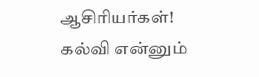ஆசிரியர்கள்!
கல்வி என்னும்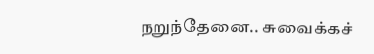நறுந்தேனை.. சுவைக்கச்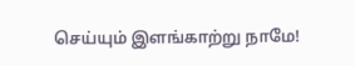செய்யும் இளங்காற்று நாமே!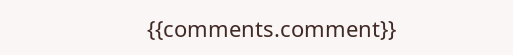{{comments.comment}}